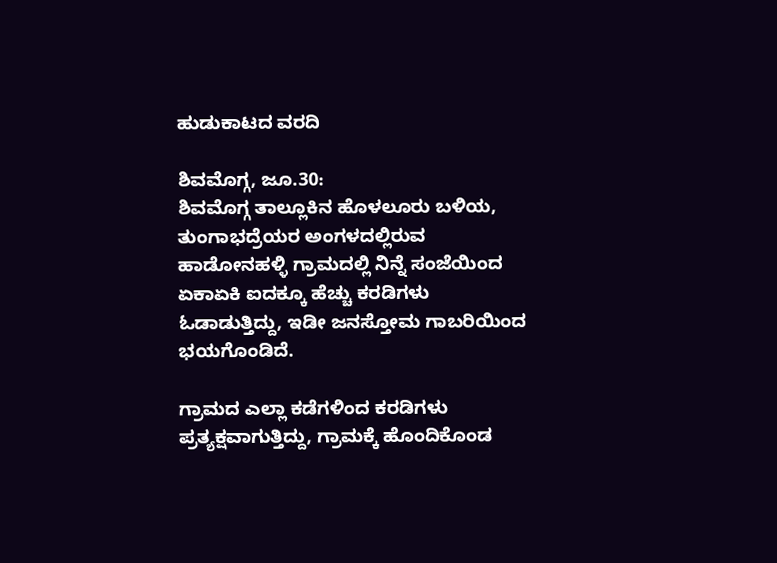ಹುಡುಕಾಟದ ವರದಿ

ಶಿವಮೊಗ್ಗ, ಜೂ.30:
ಶಿವಮೊಗ್ಗ ತಾಲ್ಲೂಕಿನ ಹೊಳಲೂರು ಬಳಿಯ, ತುಂಗಾಭದ್ರೆಯರ ಅಂಗಳದಲ್ಲಿರುವ ಹಾಡೋನಹಳ್ಳಿ ಗ್ರಾಮದಲ್ಲಿ ನಿನ್ನೆ ಸಂಜೆಯಿಂದ ಏಕಾಏಕಿ ಐದಕ್ಕೂ ಹೆಚ್ಚು ಕರಡಿಗಳು ಓಡಾಡುತ್ತಿದ್ದು, ಇಡೀ ಜನಸ್ತೋಮ ಗಾಬರಿಯಿಂದ ಭಯಗೊಂಡಿದೆ.

ಗ್ರಾಮದ ಎಲ್ಲಾ ಕಡೆಗಳಿಂದ ಕರಡಿಗಳು ಪ್ರತ್ಯಕ್ಷವಾಗುತ್ತಿದ್ದು, ಗ್ರಾಮಕ್ಕೆ ಹೊಂದಿಕೊಂಡ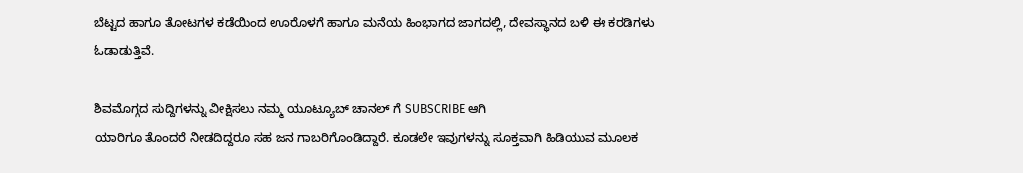ಬೆಟ್ಟದ ಹಾಗೂ ತೋಟಗಳ ಕಡೆಯಿಂದ ಊರೊಳಗೆ ಹಾಗೂ ಮನೆಯ ಹಿಂಭಾಗದ ಜಾಗದಲ್ಲಿ, ದೇವಸ್ಥಾನದ ಬಳಿ ಈ ಕರಡಿಗಳು ಓಡಾಡುತ್ತಿವೆ.

ಶಿವಮೊಗ್ಗದ ಸುದ್ದಿಗಳನ್ನು ವೀಕ್ಷಿಸಲು ನಮ್ಮ ಯೂಟ್ಯೂಬ್ ಚಾನಲ್ ಗೆ SUBSCRIBE ಆಗಿ
ಯಾರಿಗೂ ತೊಂದರೆ ನೀಡದಿದ್ದರೂ ಸಹ ಜನ ಗಾಬರಿಗೊಂಡಿದ್ದಾರೆ. ಕೂಡಲೇ ಇವುಗಳನ್ನು ಸೂಕ್ತವಾಗಿ ಹಿಡಿಯುವ ಮೂಲಕ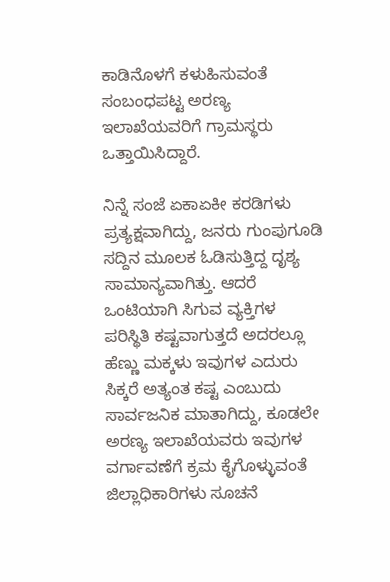ಕಾಡಿನೊಳಗೆ ಕಳುಹಿಸುವಂತೆ ಸಂಬಂಧಪಟ್ಟ ಅರಣ್ಯ ಇಲಾಖೆಯವರಿಗೆ ಗ್ರಾಮಸ್ಥರು ಒತ್ತಾಯಿಸಿದ್ದಾರೆ.

ನಿನ್ನೆ ಸಂಜೆ ಏಕಾಏಕೀ ಕರಡಿಗಳು ಪ್ರತ್ಯಕ್ಷವಾಗಿದ್ದು, ಜನರು ಗುಂಪುಗೂಡಿ ಸದ್ದಿನ ಮೂಲಕ ಓಡಿಸುತ್ತಿದ್ದ ದೃಶ್ಯ ಸಾಮಾನ್ಯವಾಗಿತ್ತು. ಆದರೆ ಒಂಟಿಯಾಗಿ ಸಿಗುವ ವ್ಯಕ್ತಿಗಳ ಪರಿಸ್ಥಿತಿ ಕಷ್ಟವಾಗುತ್ತದೆ ಅದರಲ್ಲೂ ಹೆಣ್ಣು ಮಕ್ಕಳು ಇವುಗಳ ಎದುರು ಸಿಕ್ಕರೆ ಅತ್ಯಂತ ಕಷ್ಟ ಎಂಬುದು ಸಾರ್ವಜನಿಕ ಮಾತಾಗಿದ್ದು, ಕೂಡಲೇ ಅರಣ್ಯ ಇಲಾಖೆಯವರು ಇವುಗಳ ವರ್ಗಾವಣೆಗೆ ಕ್ರಮ ಕೈಗೊಳ್ಳುವಂತೆ ಜಿಲ್ಲಾಧಿಕಾರಿಗಳು ಸೂಚನೆ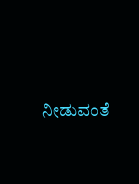ನೀಡುವಂತೆ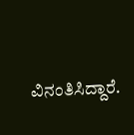ವಿನಂತಿಸಿದ್ದಾರೆ.